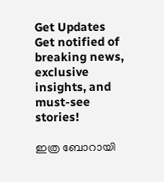Get Updates
Get notified of breaking news, exclusive insights, and must-see stories!

ഇത്ര ബോറായി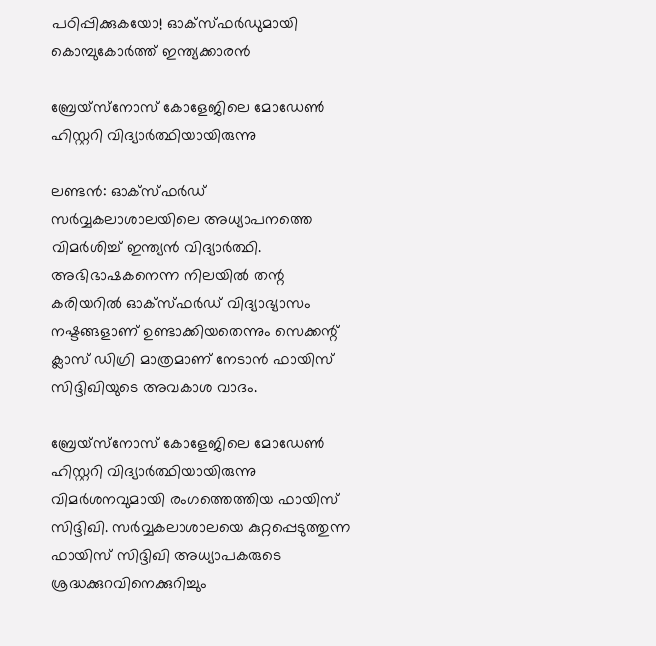പഠിപ്പിക്കുകയോ! ഓക്‌സ്ഫര്‍ഡുമായി കൊമ്പുകോര്‍ത്ത്‌ ഇന്ത്യക്കാരന്‍

ബ്രേയ്‌സ്‌നോസ് കോളേജിലെ മോഡേണ്‍ ഹിസ്റ്ററി വിദ്യാര്‍ത്ഥിയായിരുന്നു

ലണ്ടന്‍: ഓക്‌സ്ഫര്‍ഡ് സര്‍വ്വകലാശാലയിലെ അധ്യാപനത്തെ വിമര്‍ശിച്ച് ഇന്ത്യന്‍ വിദ്യാര്‍ത്ഥി. അഭിഭാഷകനെന്ന നിലയില്‍ തന്റ കരിയറില്‍ ഓക്‌സ്ഫര്‍ഡ് വിദ്യാഭ്യാസം നഷ്ടങ്ങളാണ് ഉണ്ടാക്കിയതെന്നും സെക്കന്റ് ക്ലാസ് ഡിഗ്രി മാത്രമാണ് നേടാന്‍ ഫായിസ് സിദ്ദിഖിയുടെ അവകാശ വാദം.

ബ്രേയ്‌സ്‌നോസ് കോളേജിലെ മോഡേണ്‍ ഹിസ്റ്ററി വിദ്യാര്‍ത്ഥിയായിരുന്നു വിമര്‍ശനവുമായി രംഗത്തെത്തിയ ഫായിസ് സിദ്ദിഖി. സര്‍വ്വകലാശാലയെ കുറ്റപ്പെടുത്തുന്ന ഫായിസ് സിദ്ദിഖി അധ്യാപകരുടെ ശ്രദ്ധക്കുറവിനെക്കുറിച്ചും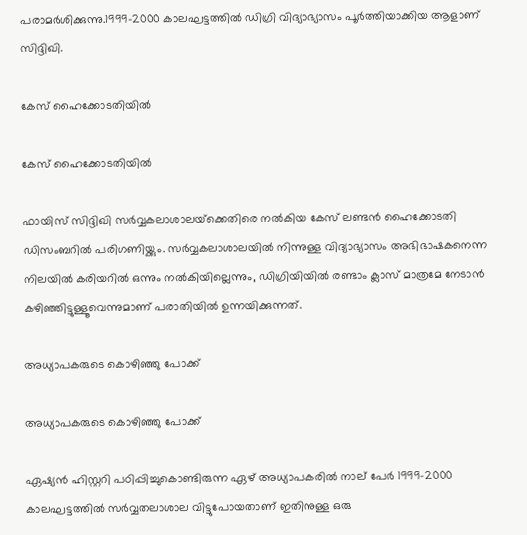പരാമര്‍ശിക്കുന്നു.1999-2000 കാലഘട്ടത്തില്‍ ഡിഗ്രി വിദ്യാഭ്യാസം പൂര്‍ത്തിയാക്കിയ ആളാണ് സിദ്ദിഖി.

കേസ് ഹൈക്കോടതിയില്‍

കേസ് ഹൈക്കോടതിയില്‍

ഫായിസ് സിദ്ദിഖി സര്‍വ്വകലാശാലയ്‌ക്കെതിരെ നല്‍കിയ കേസ് ലണ്ടന്‍ ഹൈക്കോടതി ഡിസംബറില്‍ പരിഗണിയ്ക്കും. സര്‍വ്വകലാശാലയില്‍ നിന്നുള്ള വിദ്യാഭ്യാസം അഭിഭാഷകനെന്ന നിലയില്‍ കരിയറില്‍ ഒന്നും നല്‍കിയില്ലെന്നും, ഡിഗ്രിയിയില്‍ രണ്ടാം ക്ലാസ് മാത്രമേ നേടാന്‍ കഴിഞ്ഞിട്ടുള്ളൂവെന്നുമാണ് പരാതിയില്‍ ഉന്നയിക്കുന്നത്.

അധ്യാപകരുടെ കൊഴിഞ്ഞു പോക്ക്

അധ്യാപകരുടെ കൊഴിഞ്ഞു പോക്ക്

ഏഷ്യന്‍ ഹിസ്റ്ററി പഠിപ്പിച്ചുകൊണ്ടിരുന്ന ഏഴ് അധ്യാപകരില്‍ നാല് പേര്‍ 1999-2000 കാലഘട്ടത്തില്‍ സര്‍വ്വതലാശാല വിട്ടുപോയതാണ് ഇതിനുള്ള ഒരു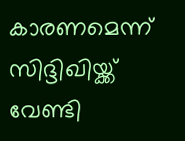കാരണമെന്ന് സിദ്ദിഖിയ്ക്ക് വേണ്ടി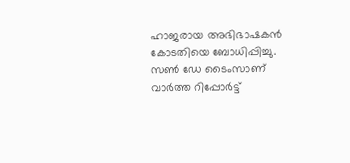ഹാജരായ അഭിഭാഷകന്‍ കോടതിയെ ബോധിപ്പിച്ചു. സണ്‍ ഡേ ടൈംസാണ് വാര്‍ത്ത റിപ്പോര്‍ട്ട്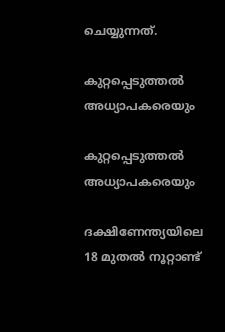ചെയ്യുന്നത്.

കുറ്റപ്പെടുത്തല്‍ അധ്യാപകരെയും

കുറ്റപ്പെടുത്തല്‍ അധ്യാപകരെയും

ദക്ഷിണേന്ത്യയിലെ 18 മുതല്‍ നൂറ്റാണ്ട്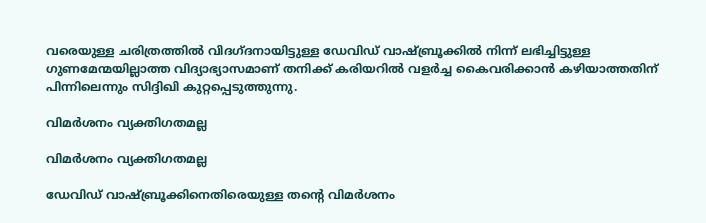വരെയുള്ള ചരിത്രത്തില്‍ വിദഗ്ദനായിട്ടുള്ള ഡേവിഡ് വാഷ്ബ്രൂക്കില്‍ നിന്ന് ലഭിച്ചിട്ടുള്ള ഗുണമേന്മയില്ലാത്ത വിദ്യാഭ്യാസമാണ് തനിക്ക് കരിയറില്‍ വളര്‍ച്ച കൈവരിക്കാന്‍ കഴിയാത്തതിന് പിന്നിലെന്നും സിദ്ദിഖി കുറ്റപ്പെടുത്തുന്നു.

വിമര്‍ശനം വ്യക്തിഗതമല്ല

വിമര്‍ശനം വ്യക്തിഗതമല്ല

ഡേവിഡ് വാഷ്ബ്രൂക്കിനെതിരെയുള്ള തന്റെ വിമര്‍ശനം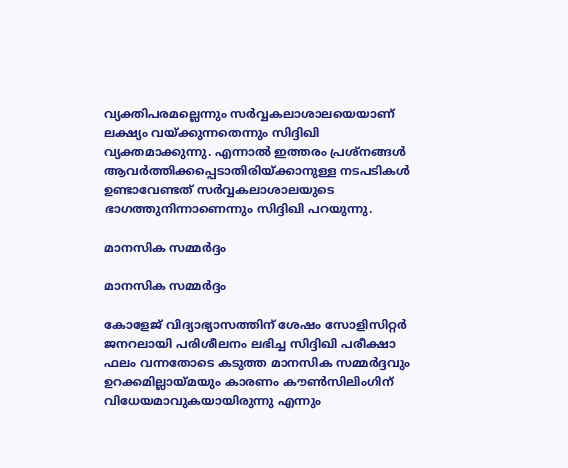വ്യക്തിപരമല്ലെന്നും സര്‍വ്വകലാശാലയെയാണ് ലക്ഷ്യം വയ്ക്കുന്നതെന്നും സിദ്ദിഖി വ്യക്തമാക്കുന്നു. എന്നാല്‍ ഇത്തരം പ്രശ്‌നങ്ങള്‍ ആവര്‍ത്തിക്കപ്പെടാതിരിയ്ക്കാനുള്ള നടപടികള്‍ ഉണ്ടാവേണ്ടത് സര്‍വ്വകലാശാലയുടെ ഭാഗത്തുനിന്നാണെന്നും സിദ്ദിഖി പറയുന്നു.

മാനസിക സമ്മര്‍ദ്ദം

മാനസിക സമ്മര്‍ദ്ദം

കോളേജ് വിദ്യാഭ്യാസത്തിന് ശേഷം സോളിസിറ്റര്‍ ജനറലായി പരിശീലനം ലഭിച്ച സിദ്ദിഖി പരീക്ഷാ ഫലം വന്നതോടെ കടുത്ത മാനസിക സമ്മര്‍ദ്ദവും ഉറക്കമില്ലായ്മയും കാരണം കൗണ്‍സിലിംഗിന് വിധേയമാവുകയായിരുന്നു എന്നും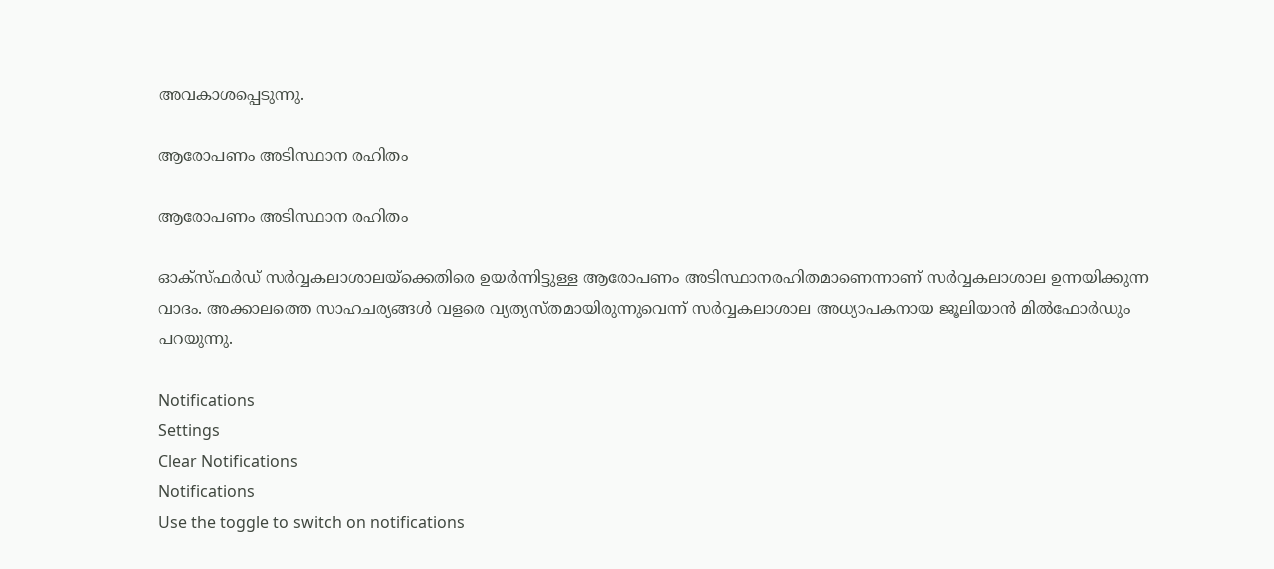അവകാശപ്പെടുന്നു.

ആരോപണം അടിസ്ഥാന രഹിതം

ആരോപണം അടിസ്ഥാന രഹിതം

ഓക്‌സ്ഫര്‍ഡ് സര്‍വ്വകലാശാലയ്‌ക്കെതിരെ ഉയര്‍ന്നിട്ടുള്ള ആരോപണം അടിസ്ഥാനരഹിതമാണെന്നാണ് സര്‍വ്വകലാശാല ഉന്നയിക്കുന്ന വാദം. അക്കാലത്തെ സാഹചര്യങ്ങള്‍ വളരെ വ്യത്യസ്തമായിരുന്നുവെന്ന് സര്‍വ്വകലാശാല അധ്യാപകനായ ജൂലിയാന്‍ മില്‍ഫോര്‍ഡും പറയുന്നു.

Notifications
Settings
Clear Notifications
Notifications
Use the toggle to switch on notifications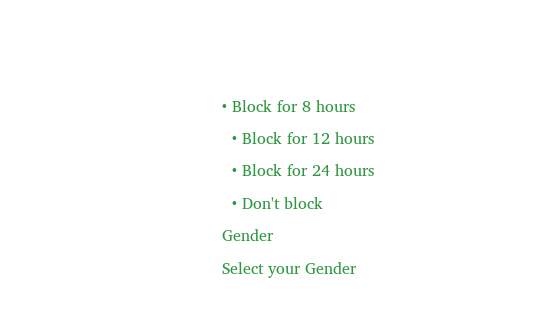• Block for 8 hours
  • Block for 12 hours
  • Block for 24 hours
  • Don't block
Gender
Select your Gender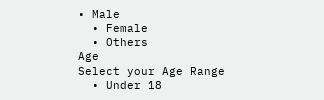• Male
  • Female
  • Others
Age
Select your Age Range
  • Under 18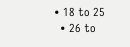• 18 to 25
  • 26 to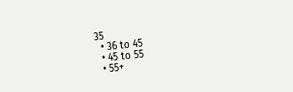35
  • 36 to 45
  • 45 to 55
  • 55+